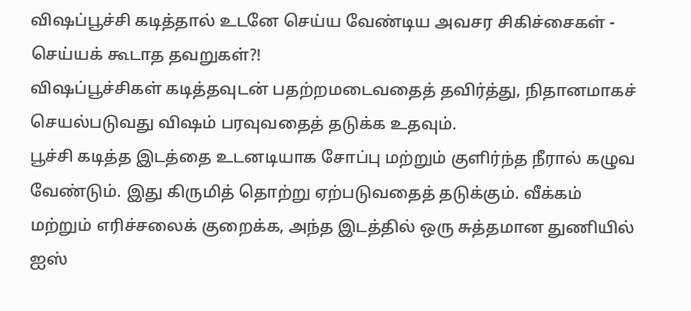விஷப்பூச்சி கடித்தால் உடனே செய்ய வேண்டிய அவசர சிகிச்சைகள் - செய்யக் கூடாத தவறுகள்?!
விஷப்பூச்சிகள் கடித்தவுடன் பதற்றமடைவதைத் தவிர்த்து, நிதானமாகச் செயல்படுவது விஷம் பரவுவதைத் தடுக்க உதவும்.
பூச்சி கடித்த இடத்தை உடனடியாக சோப்பு மற்றும் குளிர்ந்த நீரால் கழுவ வேண்டும். இது கிருமித் தொற்று ஏற்படுவதைத் தடுக்கும். வீக்கம் மற்றும் எரிச்சலைக் குறைக்க, அந்த இடத்தில் ஒரு சுத்தமான துணியில் ஐஸ்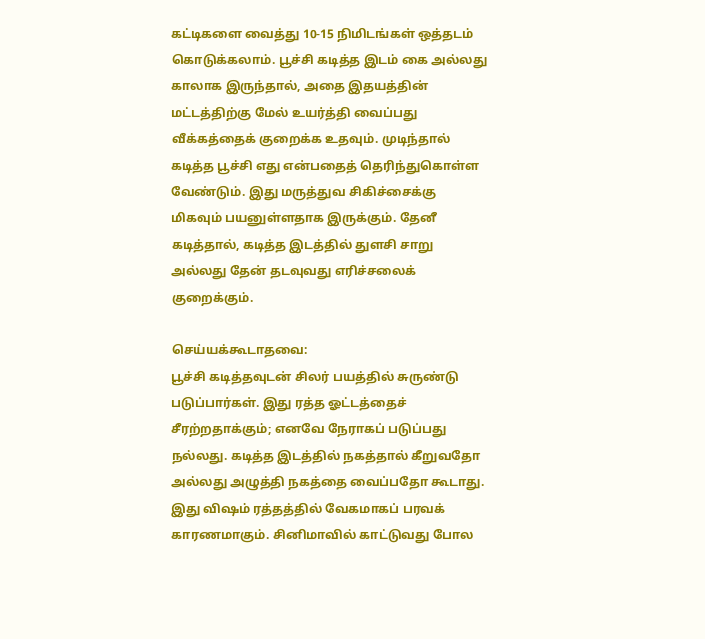கட்டிகளை வைத்து 10-15 நிமிடங்கள் ஒத்தடம் கொடுக்கலாம். பூச்சி கடித்த இடம் கை அல்லது காலாக இருந்தால், அதை இதயத்தின் மட்டத்திற்கு மேல் உயர்த்தி வைப்பது வீக்கத்தைக் குறைக்க உதவும். முடிந்தால் கடித்த பூச்சி எது என்பதைத் தெரிந்துகொள்ள வேண்டும். இது மருத்துவ சிகிச்சைக்கு மிகவும் பயனுள்ளதாக இருக்கும். தேனீ கடித்தால், கடித்த இடத்தில் துளசி சாறு அல்லது தேன் தடவுவது எரிச்சலைக் குறைக்கும்.

செய்யக்கூடாதவை:
பூச்சி கடித்தவுடன் சிலர் பயத்தில் சுருண்டு படுப்பார்கள். இது ரத்த ஓட்டத்தைச் சீரற்றதாக்கும்; எனவே நேராகப் படுப்பது நல்லது. கடித்த இடத்தில் நகத்தால் கீறுவதோ அல்லது அழுத்தி நகத்தை வைப்பதோ கூடாது. இது விஷம் ரத்தத்தில் வேகமாகப் பரவக் காரணமாகும். சினிமாவில் காட்டுவது போல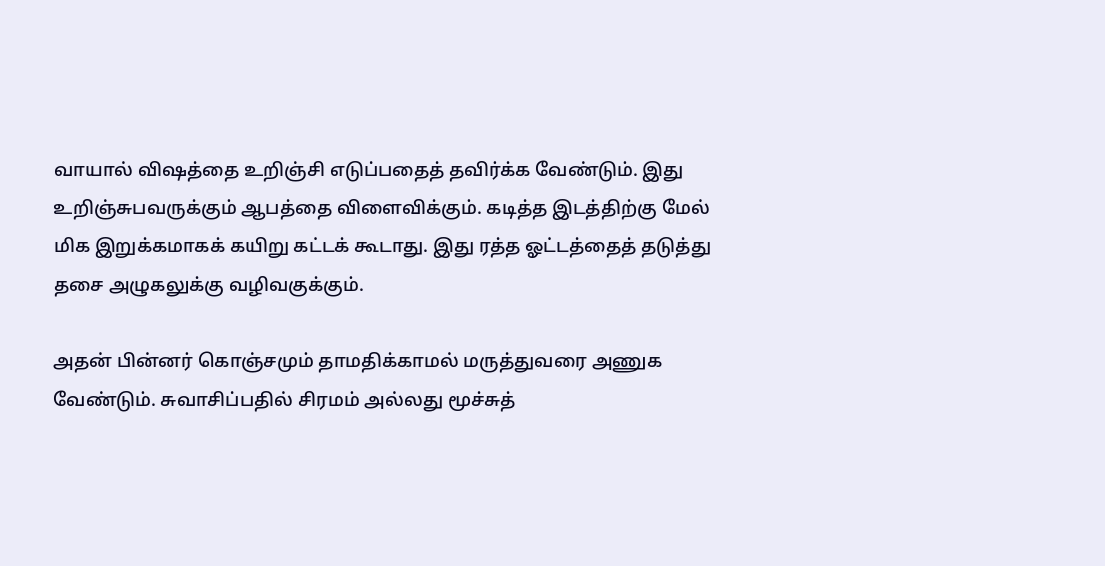வாயால் விஷத்தை உறிஞ்சி எடுப்பதைத் தவிர்க்க வேண்டும். இது உறிஞ்சுபவருக்கும் ஆபத்தை விளைவிக்கும். கடித்த இடத்திற்கு மேல் மிக இறுக்கமாகக் கயிறு கட்டக் கூடாது. இது ரத்த ஓட்டத்தைத் தடுத்து தசை அழுகலுக்கு வழிவகுக்கும்.

அதன் பின்னர் கொஞ்சமும் தாமதிக்காமல் மருத்துவரை அணுக வேண்டும். சுவாசிப்பதில் சிரமம் அல்லது மூச்சுத்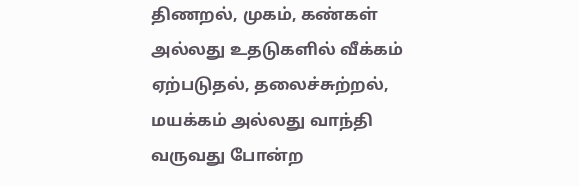திணறல், முகம், கண்கள் அல்லது உதடுகளில் வீக்கம் ஏற்படுதல், தலைச்சுற்றல், மயக்கம் அல்லது வாந்தி வருவது போன்ற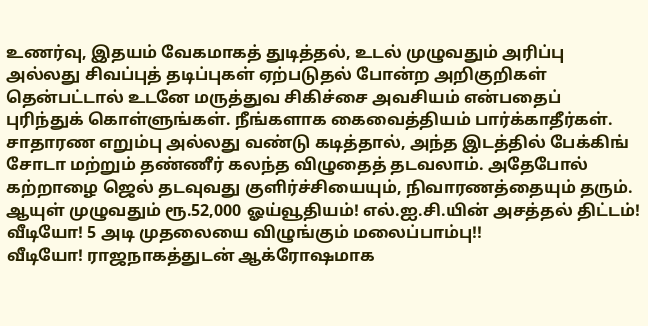உணர்வு, இதயம் வேகமாகத் துடித்தல், உடல் முழுவதும் அரிப்பு அல்லது சிவப்புத் தடிப்புகள் ஏற்படுதல் போன்ற அறிகுறிகள் தென்பட்டால் உடனே மருத்துவ சிகிச்சை அவசியம் என்பதைப் புரிந்துக் கொள்ளுங்கள். நீங்களாக கைவைத்தியம் பார்க்காதீர்கள்.
சாதாரண எறும்பு அல்லது வண்டு கடித்தால், அந்த இடத்தில் பேக்கிங் சோடா மற்றும் தண்ணீர் கலந்த விழுதைத் தடவலாம். அதேபோல் கற்றாழை ஜெல் தடவுவது குளிர்ச்சியையும், நிவாரணத்தையும் தரும்.
ஆயுள் முழுவதும் ரூ.52,000 ஓய்வூதியம்! எல்.ஐ.சி.யின் அசத்தல் திட்டம்!
வீடியோ! 5 அடி முதலையை விழுங்கும் மலைப்பாம்பு!!
வீடியோ! ராஜநாகத்துடன் ஆக்ரோஷமாக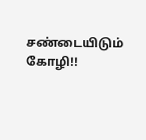சண்டையிடும் கோழி!!